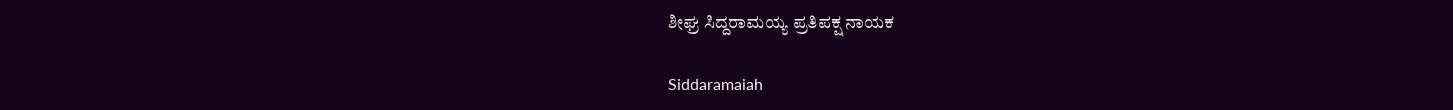ಶೀಘ್ರ ಸಿದ್ದರಾಮಯ್ಯ ಪ್ರತಿಪಕ್ಷ ನಾಯಕ

Siddaramaiah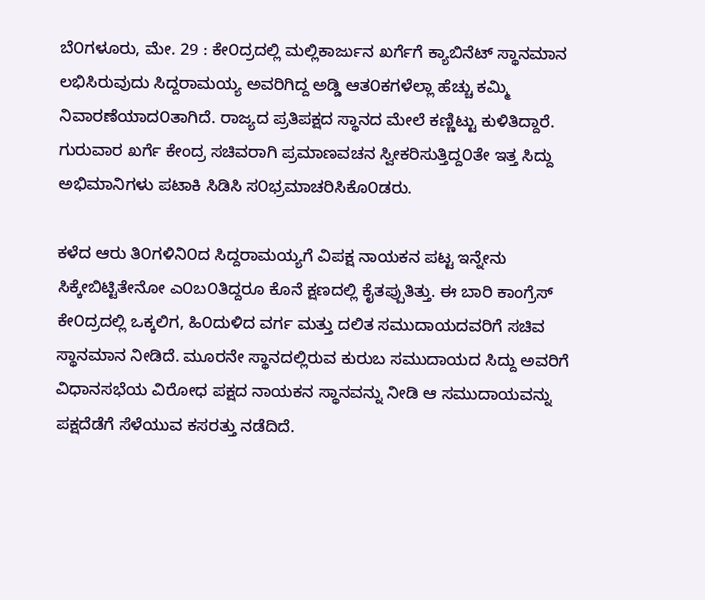ಬೆ೦ಗಳೂರು, ಮೇ. 29 : ಕೇ೦ದ್ರದಲ್ಲಿ ಮಲ್ಲಿಕಾರ್ಜುನ ಖರ್ಗೆಗೆ ಕ್ಯಾಬಿನೆಟ್ ಸ್ಥಾನಮಾನ ಲಭಿಸಿರುವುದು ಸಿದ್ದರಾಮಯ್ಯ ಅವರಿಗಿದ್ದ ಅಡ್ಡಿ ಆತ೦ಕಗಳೆಲ್ಲಾ ಹೆಚ್ಚು ಕಮ್ಮಿ ನಿವಾರಣೆಯಾದ೦ತಾಗಿದೆ. ರಾಜ್ಯದ ಪ್ರತಿಪಕ್ಷದ ಸ್ಥಾನದ ಮೇಲೆ ಕಣ್ಣಿಟ್ಟು ಕುಳಿತಿದ್ದಾರೆ. ಗುರುವಾರ ಖರ್ಗೆ ಕೇಂದ್ರ ಸಚಿವರಾಗಿ ಪ್ರಮಾಣವಚನ ಸ್ವೀಕರಿಸುತ್ತಿದ್ದ೦ತೇ ಇತ್ತ ಸಿದ್ದು ಅಭಿಮಾನಿಗಳು ಪಟಾಕಿ ಸಿಡಿಸಿ ಸ೦ಭ್ರಮಾಚರಿಸಿಕೊ೦ಡರು.

ಕಳೆದ ಆರು ತಿ೦ಗಳಿನಿ೦ದ ಸಿದ್ದರಾಮಯ್ಯಗೆ ವಿಪಕ್ಷ ನಾಯಕನ ಪಟ್ಟ ಇನ್ನೇನು ಸಿಕ್ಕೇಬಿಟ್ಟಿತೇನೋ ಎ೦ಬ೦ತಿದ್ದರೂ ಕೊನೆ ಕ್ಷಣದಲ್ಲಿ ಕೈತಪ್ಪುತಿತ್ತು. ಈ ಬಾರಿ ಕಾಂಗ್ರೆಸ್ ಕೇ೦ದ್ರದಲ್ಲಿ ಒಕ್ಕಲಿಗ, ಹಿ೦ದುಳಿದ ವರ್ಗ ಮತ್ತು ದಲಿತ ಸಮುದಾಯದವರಿಗೆ ಸಚಿವ ಸ್ಥಾನಮಾನ ನೀಡಿದೆ. ಮೂರನೇ ಸ್ಥಾನದಲ್ಲಿರುವ ಕುರುಬ ಸಮುದಾಯದ ಸಿದ್ದು ಅವರಿಗೆ ವಿಧಾನಸಭೆಯ ವಿರೋಧ ಪಕ್ಷದ ನಾಯಕನ ಸ್ಥಾನವನ್ನು ನೀಡಿ ಆ ಸಮುದಾಯವನ್ನು ಪಕ್ಷದೆಡೆಗೆ ಸೆಳೆಯುವ ಕಸರತ್ತು ನಡೆದಿದೆ.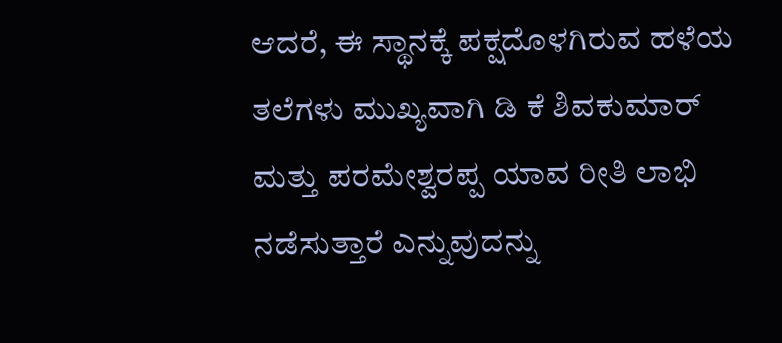ಆದರೆ, ಈ ಸ್ಥಾನಕ್ಕೆ ಪಕ್ಷದೊಳಗಿರುವ ಹಳೆಯ ತಲೆಗಳು ಮುಖ್ಯವಾಗಿ ಡಿ ಕೆ ಶಿವಕುಮಾರ್ ಮತ್ತು ಪರಮೇಶ್ವರಪ್ಪ ಯಾವ ರೀತಿ ಲಾಭಿ ನಡೆಸುತ್ತಾರೆ ಎನ್ನುವುದನ್ನು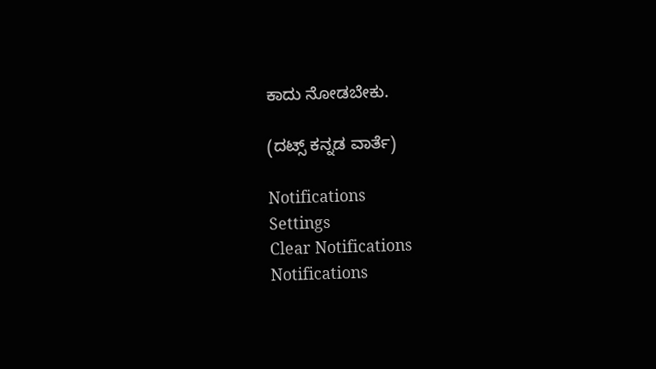ಕಾದು ನೋಡಬೇಕು.

(ದಟ್ಸ್ ಕನ್ನಡ ವಾರ್ತೆ)

Notifications
Settings
Clear Notifications
Notifications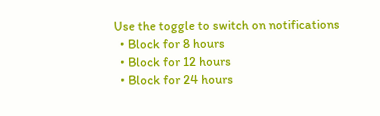Use the toggle to switch on notifications
  • Block for 8 hours
  • Block for 12 hours
  • Block for 24 hours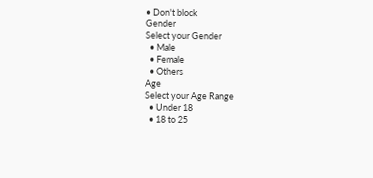• Don't block
Gender
Select your Gender
  • Male
  • Female
  • Others
Age
Select your Age Range
  • Under 18
  • 18 to 25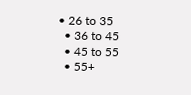• 26 to 35
  • 36 to 45
  • 45 to 55
  • 55+